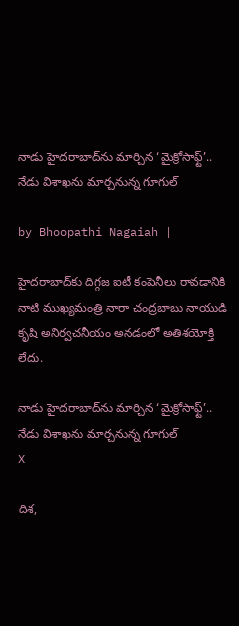నాడు హైదరాబాద్‌ను మార్చిన ‘మైక్రోసాఫ్ట్’.. నేడు విశాఖను మార్చనున్న గూగుల్

by Bhoopathi Nagaiah |

హైదరాబాద్‌కు దిగ్గజ ఐటీ కంపెనీలు రావడానికి నాటి ముఖ్యమంత్రి నారా చంద్రబాబు నాయుడి కృషి అనిర్వచనీయం అనడంలో అతిశయోక్తి లేదు.

నాడు హైదరాబాద్‌ను మార్చిన ‘మైక్రోసాఫ్ట్’.. నేడు విశాఖను మార్చనున్న గూగుల్
X

దిశ,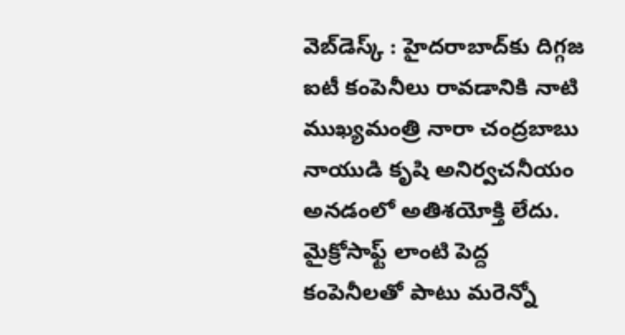వెబ్‌డెస్క్ : హైదరాబాద్‌కు దిగ్గజ ఐటీ కంపెనీలు రావడానికి నాటి ముఖ్యమంత్రి నారా చంద్రబాబు నాయుడి కృషి అనిర్వచనీయం అనడంలో అతిశయోక్తి లేదు. మైక్రోసాఫ్ట్ లాంటి పెద్ద కంపెనీలతో పాటు మరెన్నో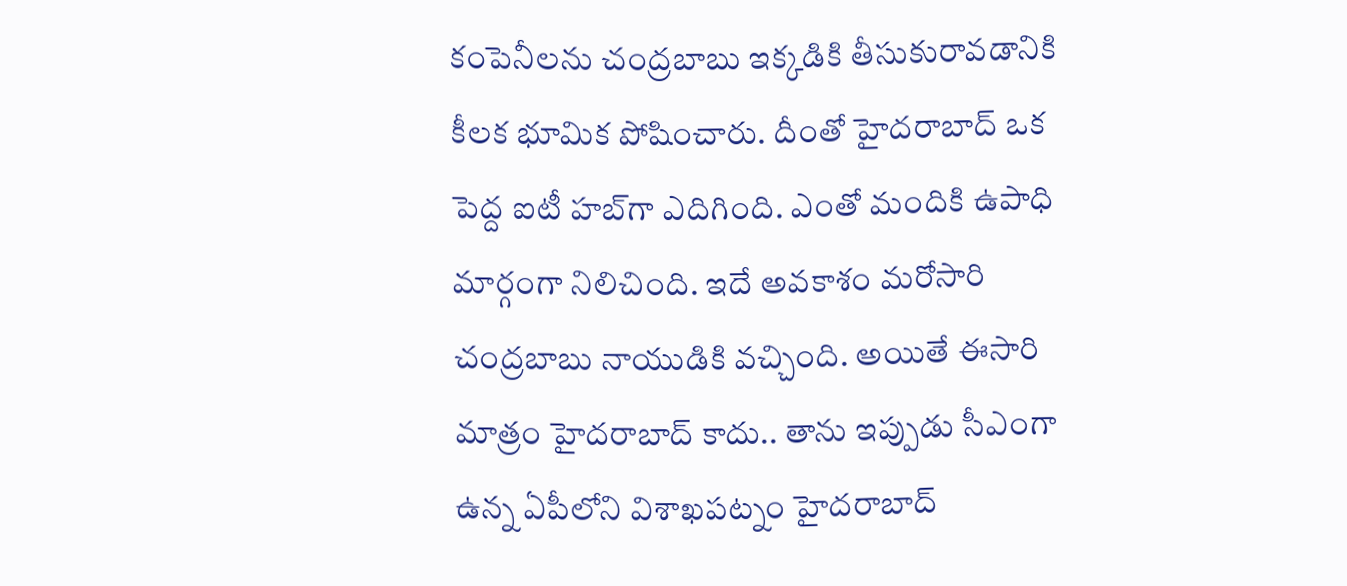కంపెనీలను చంద్రబాబు ఇక్కడికి తీసుకురావడానికి కీలక భూమిక పోషించారు. దీంతో హైదరాబాద్ ఒక పెద్ద ఐటీ హబ్‌గా ఎదిగింది. ఎంతో మందికి ఉపాధి మార్గంగా నిలిచింది. ఇదే అవకాశం మరోసారి చంద్రబాబు నాయుడికి వచ్చింది. అయితే ఈసారి మాత్రం హైదరాబాద్ కాదు.. తాను ఇప్పుడు సీఎంగా ఉన్న ఏపీలోని విశాఖపట్నం హైదరాబాద్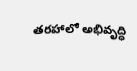తరహాలో అభివృద్ధి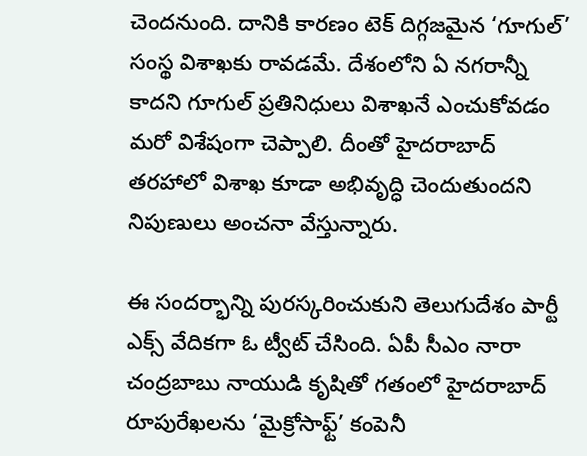చెందనుంది. దానికి కారణం టెక్ దిగ్గజమైన ‘గూగుల్’ సంస్థ విశాఖకు రావడమే. దేశంలోని ఏ నగరాన్నీ కాదని గూగుల్ ప్రతినిధులు విశాఖనే ఎంచుకోవడం మరో విశేషంగా చెప్పాలి. దీంతో హైదరాబాద్ తరహాలో విశాఖ కూడా అభివృద్ధి చెందుతుందని నిపుణులు అంచనా వేస్తున్నారు.

ఈ సందర్భాన్ని పురస్కరించుకుని తెలుగుదేశం పార్టీ ఎక్స్ వేదికగా ఓ ట్వీట్ చేసింది. ఏపీ సీఎం నారా చంద్రబాబు నాయుడి కృషితో గతంలో హైదరాబాద్‌ రూపురేఖలను ‘మైక్రోసాఫ్ట్’ కంపెనీ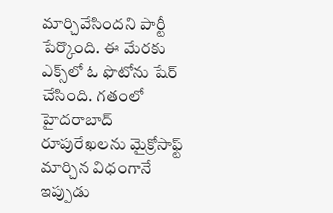మార్చివేసిందని పార్టీ పేర్కొంది. ఈ మేరకు ఎక్స్‌లో ఓ ఫొటోను షేర్ చేసింది. గతంలో హైదరాబాద్‌ రూపురేఖలను మైక్రోసాఫ్ట్ మార్చిన విధంగానే ఇప్పుడు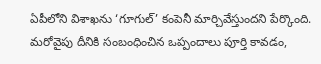ఏపీలోని విశాఖను ‘గూగుల్’ కంపెనీ మార్చివేస్తుందని పేర్కొంది. మరోవైపు దీనికి సంబంధించిన ఒప్పందాలు పూర్తి కావడం,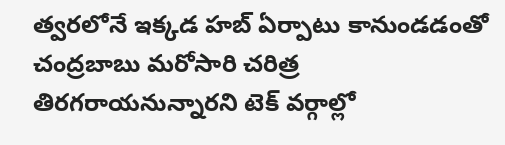త్వరలోనే ఇక్కడ హబ్ ఏర్పాటు కానుండడంతో చంద్రబాబు మరోసారి చరిత్ర తిరగరాయనున్నారని టెక్ వర్గాల్లో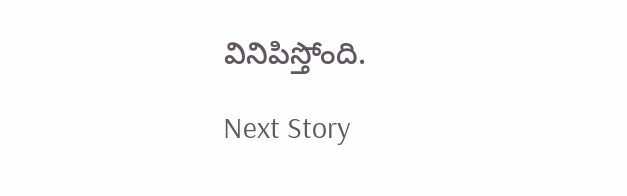వినిపిస్తోంది.

Next Story